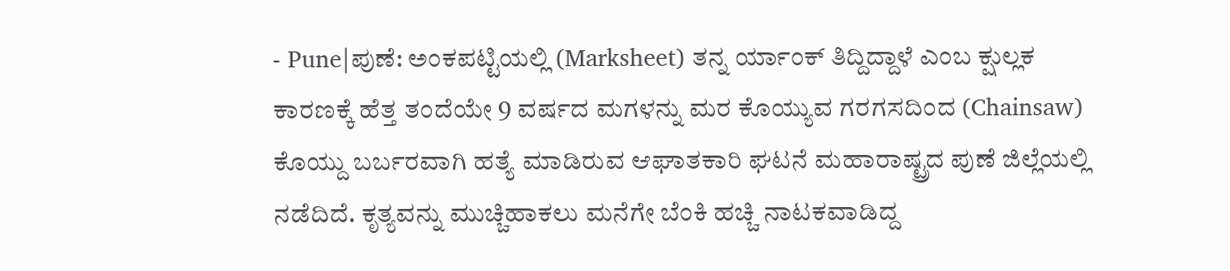- Pune|ಪುಣೆ: ಅಂಕಪಟ್ಟಿಯಲ್ಲಿ (Marksheet) ತನ್ನ ರ್ಯಾಂಕ್ ತಿದ್ದಿದ್ದಾಳೆ ಎಂಬ ಕ್ಷುಲ್ಲಕ ಕಾರಣಕ್ಕೆ ಹೆತ್ತ ತಂದೆಯೇ 9 ವರ್ಷದ ಮಗಳನ್ನು ಮರ ಕೊಯ್ಯುವ ಗರಗಸದಿಂದ (Chainsaw) ಕೊಯ್ದು ಬರ್ಬರವಾಗಿ ಹತ್ಯೆ ಮಾಡಿರುವ ಆಘಾತಕಾರಿ ಘಟನೆ ಮಹಾರಾಷ್ಟ್ರದ ಪುಣೆ ಜಿಲ್ಲೆಯಲ್ಲಿ ನಡೆದಿದೆ. ಕೃತ್ಯವನ್ನು ಮುಚ್ಚಿಹಾಕಲು ಮನೆಗೇ ಬೆಂಕಿ ಹಚ್ಚಿ ನಾಟಕವಾಡಿದ್ದ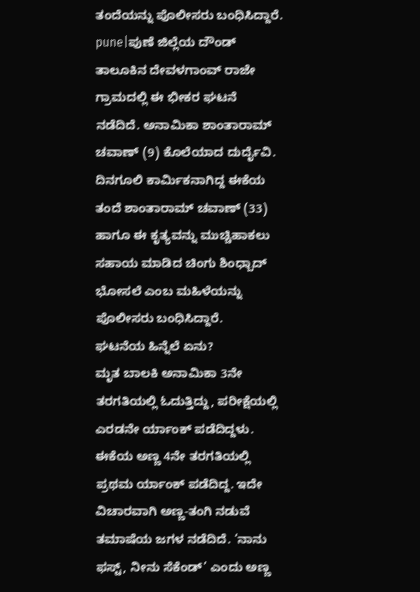ತಂದೆಯನ್ನು ಪೊಲೀಸರು ಬಂಧಿಸಿದ್ದಾರೆ.
pune|ಪುಣೆ ಜಿಲ್ಲೆಯ ದೌಂಡ್ ತಾಲೂಕಿನ ದೇವಳಗಾಂವ್ ರಾಜೇ ಗ್ರಾಮದಲ್ಲಿ ಈ ಭೀಕರ ಘಟನೆ ನಡೆದಿದೆ. ಅನಾಮಿಕಾ ಶಾಂತಾರಾಮ್ ಚವಾಣ್ (9) ಕೊಲೆಯಾದ ದುರ್ದೈವಿ. ದಿನಗೂಲಿ ಕಾರ್ಮಿಕನಾಗಿದ್ದ ಈಕೆಯ ತಂದೆ ಶಾಂತಾರಾಮ್ ಚವಾಣ್ (33) ಹಾಗೂ ಈ ಕೃತ್ಯವನ್ನು ಮುಚ್ಚಿಹಾಕಲು ಸಹಾಯ ಮಾಡಿದ ಚಿಂಗು ಶಿಂಧ್ಬಾದ್ ಭೋಸಲೆ ಎಂಬ ಮಹಿಳೆಯನ್ನು ಪೊಲೀಸರು ಬಂಧಿಸಿದ್ದಾರೆ.
ಘಟನೆಯ ಹಿನ್ನೆಲೆ ಏನು?
ಮೃತ ಬಾಲಕಿ ಅನಾಮಿಕಾ 3ನೇ ತರಗತಿಯಲ್ಲಿ ಓದುತ್ತಿದ್ದು, ಪರೀಕ್ಷೆಯಲ್ಲಿ ಎರಡನೇ ರ್ಯಾಂಕ್ ಪಡೆದಿದ್ದಳು. ಈಕೆಯ ಅಣ್ಣ 4ನೇ ತರಗತಿಯಲ್ಲಿ ಪ್ರಥಮ ರ್ಯಾಂಕ್ ಪಡೆದಿದ್ದ. ಇದೇ ವಿಚಾರವಾಗಿ ಅಣ್ಣ-ತಂಗಿ ನಡುವೆ ತಮಾಷೆಯ ಜಗಳ ನಡೆದಿದೆ. ‘ನಾನು ಫಸ್ಟ್, ನೀನು ಸೆಕೆಂಡ್’ ಎಂದು ಅಣ್ಣ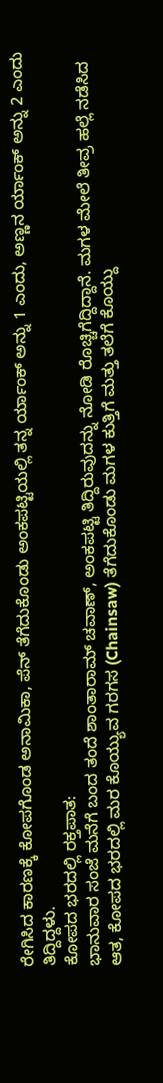ರೇಗಿಸಿದ ಕಾರಣಕ್ಕೆ ಕೋಪಗೊಂಡ ಅನಾಮಿಕಾ, ಪೆನ್ ತೆಗೆದುಕೊಂಡು ಅಂಕಪಟ್ಟಿಯಲ್ಲಿ ತನ್ನ ರ್ಯಾಂಕ್ ಅನ್ನು 1 ಎಂದು, ಅಣ್ಣನ ರ್ಯಾಂಕ್ ಅನ್ನು 2 ಎಂದು ತಿದ್ದಿದ್ದಳು.
ಕೋಪದ ಭರದಲ್ಲಿ ರಕ್ತಪಾತ:
ಭಾನುವಾರ ಸಂಜೆ ಮನೆಗೆ ಬಂದ ತಂದೆ ಶಾಂತಾರಾಮ್ ಚವಾಣ್, ಅಂಕಪಟ್ಟಿ ತಿದ್ದಿರುವುದನ್ನು ನೋಡಿ ರೊಚ್ಚಿಗೆದ್ದಿದ್ದಾನೆ. ಮಗಳ ಮೇಲೆ ತೀವ್ರ ಹಲ್ಲೆ ನಡೆಸಿದ ಆತ, ಕೋಪದ ಭರದಲ್ಲಿ ಮರ ಕೊಯ್ಯುವ ಗರಗಸ (Chainsaw) ತೆಗೆದುಕೊಂಡು ಮಗಳ ಕುತ್ತಿಗೆ ಮತ್ತು ತಲೆಗೆ ಕೊಯ್ದು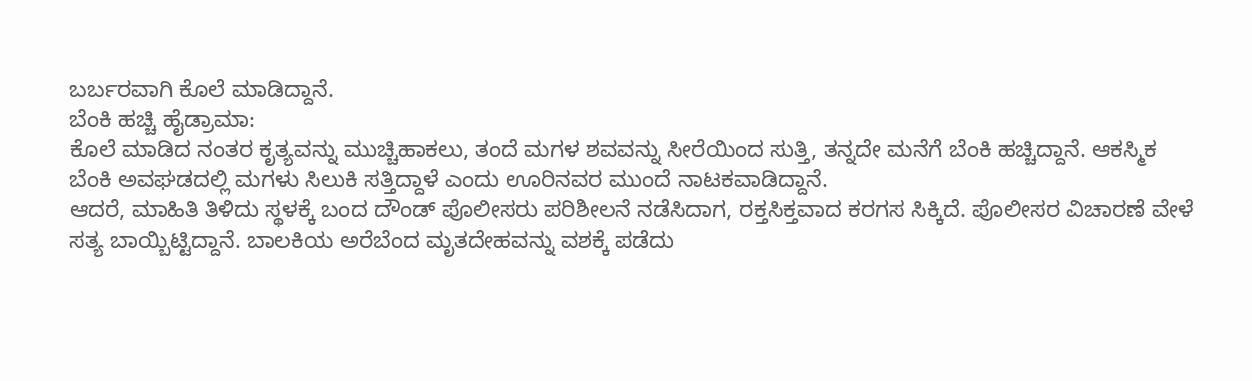ಬರ್ಬರವಾಗಿ ಕೊಲೆ ಮಾಡಿದ್ದಾನೆ.
ಬೆಂಕಿ ಹಚ್ಚಿ ಹೈಡ್ರಾಮಾ:
ಕೊಲೆ ಮಾಡಿದ ನಂತರ ಕೃತ್ಯವನ್ನು ಮುಚ್ಚಿಹಾಕಲು, ತಂದೆ ಮಗಳ ಶವವನ್ನು ಸೀರೆಯಿಂದ ಸುತ್ತಿ, ತನ್ನದೇ ಮನೆಗೆ ಬೆಂಕಿ ಹಚ್ಚಿದ್ದಾನೆ. ಆಕಸ್ಮಿಕ ಬೆಂಕಿ ಅವಘಡದಲ್ಲಿ ಮಗಳು ಸಿಲುಕಿ ಸತ್ತಿದ್ದಾಳೆ ಎಂದು ಊರಿನವರ ಮುಂದೆ ನಾಟಕವಾಡಿದ್ದಾನೆ.
ಆದರೆ, ಮಾಹಿತಿ ತಿಳಿದು ಸ್ಥಳಕ್ಕೆ ಬಂದ ದೌಂಡ್ ಪೊಲೀಸರು ಪರಿಶೀಲನೆ ನಡೆಸಿದಾಗ, ರಕ್ತಸಿಕ್ತವಾದ ಕರಗಸ ಸಿಕ್ಕಿದೆ. ಪೊಲೀಸರ ವಿಚಾರಣೆ ವೇಳೆ ಸತ್ಯ ಬಾಯ್ಬಿಟ್ಟಿದ್ದಾನೆ. ಬಾಲಕಿಯ ಅರೆಬೆಂದ ಮೃತದೇಹವನ್ನು ವಶಕ್ಕೆ ಪಡೆದು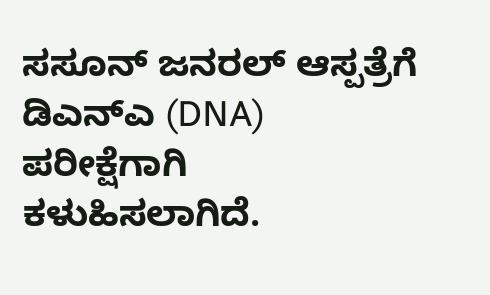ಸಸೂನ್ ಜನರಲ್ ಆಸ್ಪತ್ರೆಗೆ ಡಿಎನ್ಎ (DNA) ಪರೀಕ್ಷೆಗಾಗಿ ಕಳುಹಿಸಲಾಗಿದೆ.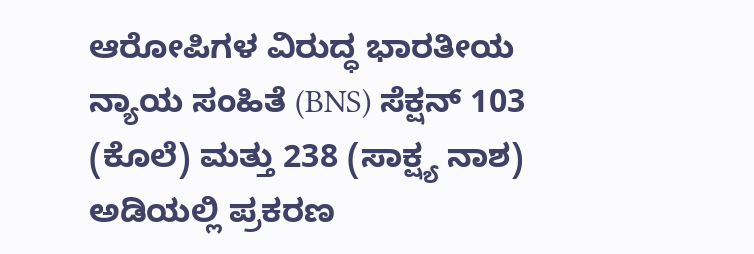ಆರೋಪಿಗಳ ವಿರುದ್ಧ ಭಾರತೀಯ ನ್ಯಾಯ ಸಂಹಿತೆ (BNS) ಸೆಕ್ಷನ್ 103 (ಕೊಲೆ) ಮತ್ತು 238 (ಸಾಕ್ಷ್ಯ ನಾಶ) ಅಡಿಯಲ್ಲಿ ಪ್ರಕರಣ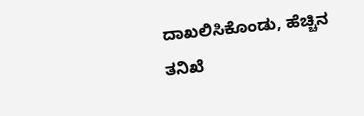ದಾಖಲಿಸಿಕೊಂಡು, ಹೆಚ್ಚಿನ ತನಿಖೆ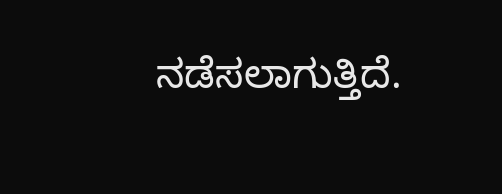ನಡೆಸಲಾಗುತ್ತಿದೆ.